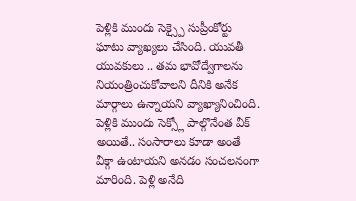పెళ్లికి ముందు సెక్స్పై సుప్రీంకోర్టు ఘాటు వ్యాఖ్యలు చేసింది. యువతీ యువకులు .. తమ భావోద్వేగాలను నియంత్రించుకోవాలని దీనికి అనేక మార్గాలు ఉన్నాయని వ్యాఖ్యానించింది. పెళ్లికి ముందు సెక్స్లో పాల్గొనేంత వీక్ అయితే.. సంసారాలు కూడా అంతే వీక్గా ఉంటాయని అనడం సంచలనంగా మారింది. పెళ్లి అనేది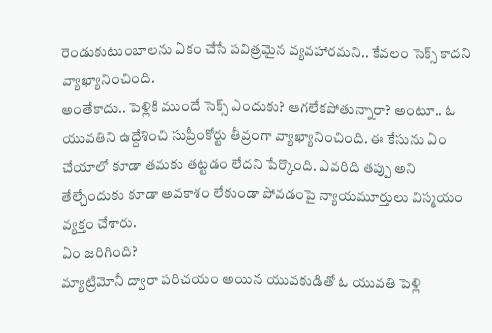రెండుకుటుంబాలను ఏకం చేసే పవిత్రమైన వ్యవహారమని.. కేవలం సెక్స్ కాదని వ్యాఖ్యానించింది.
అంతేకాదు.. పెళ్లికి ముందే సెక్స్ ఎందుకు? ఆగలేకపోతున్నారా? అంటూ.. ఓ యువతిని ఉద్దేశించి సుప్రీంకోర్టు తీవ్రంగా వ్యాఖ్యానించింది. ఈ కేసును ఏం చేయాలో కూడా తమకు తట్టడం లేదని పేర్కొంది. ఎవరిది తప్పు అని తేల్చేందుకు కూడా అవకాశం లేకుండా పోవడంపై న్యాయమూర్తులు విస్మయం వ్యక్తం చేశారు.
ఏం జరిగింది?
మ్యాట్రిమోనీ ద్వారా పరిచయం అయిన యువకుడితో ఓ యువతి పెళ్లి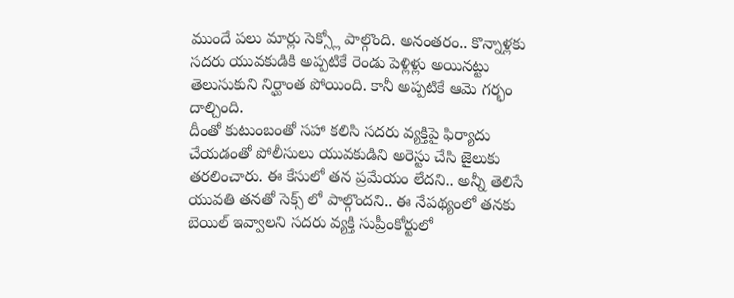ముందే పలు మార్లు సెక్స్లో పాల్గొంది. అనంతరం.. కొన్నాళ్లకు సదరు యువకుడికి అప్పటికే రెండు పెళ్లిళ్లు అయినట్టు తెలుసుకుని నిర్ఘాంత పోయింది. కానీ అప్పటికే ఆమె గర్భం దాల్చింది.
దీంతో కుటుంబంతో సహా కలిసి సదరు వ్యక్తిపై ఫిర్యాదు చేయడంతో పోలీసులు యువకుడిని అరెస్టు చేసి జైలుకు తరలించారు. ఈ కేసులో తన ప్రమేయం లేదని.. అన్నీ తెలిసే యువతి తనతో సెక్స్ లో పాల్గొందని.. ఈ నేపథ్యంలో తనకు బెయిల్ ఇవ్వాలని సదరు వ్యక్తి సుప్రీంకోర్టులో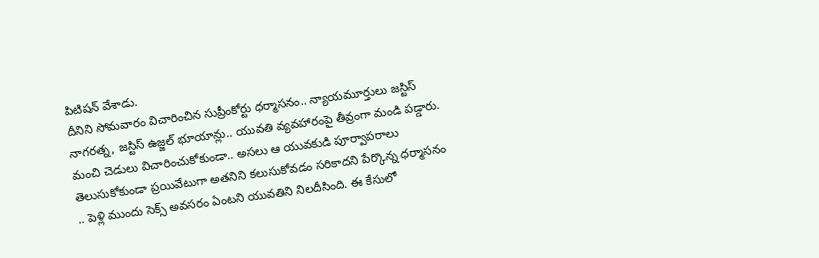పిటిషన్ వేశాడు.
దీనిని సోమవారం విచారించిన సుప్రీంకోర్టు ధర్మాసనం.. న్యాయమూర్తులు జస్టిస్ నాగరత్న, జస్టిస్ ఉజ్జల్ భూయాన్లు.. యువతి వ్యవహారంపై తీవ్రంగా మండి పడ్డారు. మంచి చెడులు విచారించుకోకుండా.. అసలు ఆ యువకుడి పూర్వాపరాలు తెలుసుకోకుండా ప్రయివేటుగా అతనిని కలుసుకోవడం సరికాదని పేర్కొన్న ధర్మాసనం .. పెళ్లి ముందు సెక్స్ అవసరం ఏంటని యువతిని నిలదీసింది. ఈ కేసులో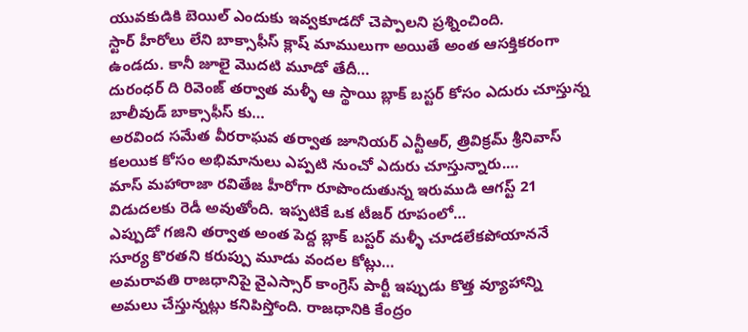యువకుడికి బెయిల్ ఎందుకు ఇవ్వకూడదో చెప్పాలని ప్రశ్నించింది.
స్టార్ హీరోలు లేని బాక్సాఫీస్ క్లాష్ మాములుగా అయితే అంత ఆసక్తికరంగా ఉండదు. కానీ జూలై మొదటి మూడో తేదీ…
దురంధర్ ది రివెంజ్ తర్వాత మళ్ళీ ఆ స్థాయి బ్లాక్ బస్టర్ కోసం ఎదురు చూస్తున్న బాలీవుడ్ బాక్సాఫీస్ కు…
అరవింద సమేత వీరరాఘవ తర్వాత జూనియర్ ఎన్టీఆర్, త్రివిక్రమ్ శ్రీనివాస్ కలయిక కోసం అభిమానులు ఎప్పటి నుంచో ఎదురు చూస్తున్నారు.…
మాస్ మహారాజా రవితేజ హీరోగా రూపొందుతున్న ఇరుముడి ఆగస్ట్ 21 విడుదలకు రెడీ అవుతోంది. ఇప్పటికే ఒక టీజర్ రూపంలో…
ఎప్పుడో గజిని తర్వాత అంత పెద్ద బ్లాక్ బస్టర్ మళ్ళీ చూడలేకపోయాననే సూర్య కొరతని కరుప్పు మూడు వందల కోట్లు…
అమరావతి రాజధానిపై వైఎస్సార్ కాంగ్రెస్ పార్టీ ఇప్పుడు కొత్త వ్యూహాన్ని అమలు చేస్తున్నట్లు కనిపిస్తోంది. రాజధానికి కేంద్రం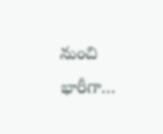నుంచి భారీగా…